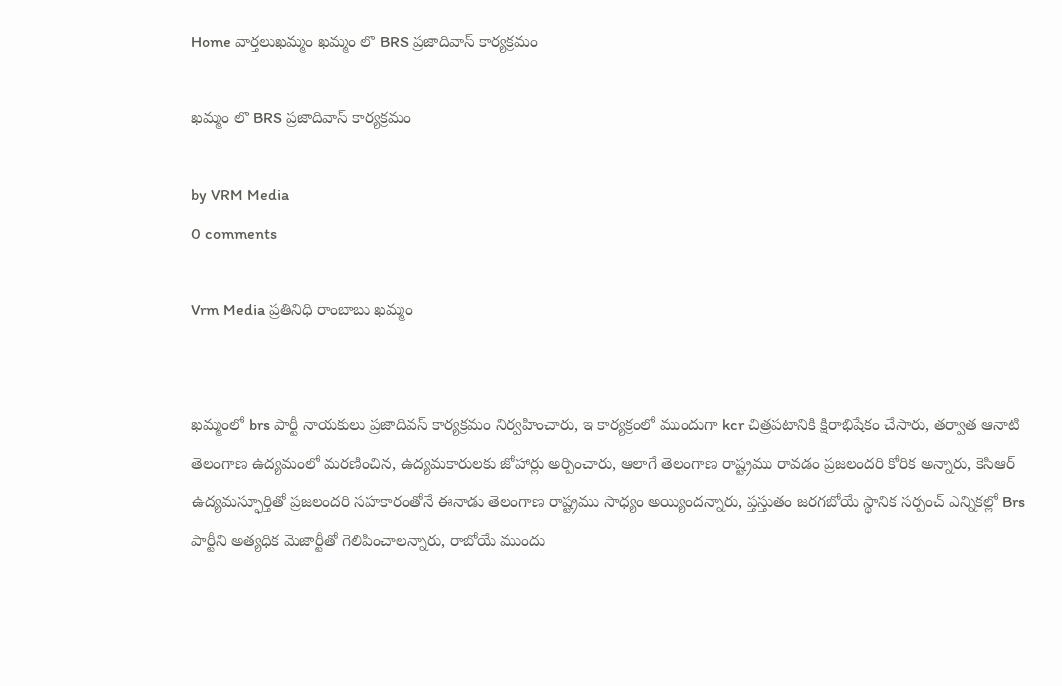Home వార్తలుఖమ్మం ఖమ్మం లొ BRS ప్రజాదివాస్ కార్యక్రమం

ఖమ్మం లొ BRS ప్రజాదివాస్ కార్యక్రమం

by VRM Media
0 comments

Vrm Media ప్రతినిధి రాంబాబు ఖమ్మం


ఖమ్మంలో brs పార్టీ నాయకులు ప్రజాదివస్ కార్యక్రమం నిర్వహించారు, ఇ కార్యక్రంలో ముందుగా kcr చిత్రపటానికి క్షిరాభిషేకం చేసారు, తర్వాత ఆనాటి తెలంగాణ ఉద్యమంలో మరణించిన, ఉద్యమకారులకు జోహార్లు అర్పించారు, ఆలాగే తెలంగాణ రాష్ట్రము రావడం ప్రజలందరి కోరిక అన్నారు, కెసిఆర్ ఉద్యమస్ఫూర్తితో ప్రజలందరి సహకారంతోనే ఈనాడు తెలంగాణ రాష్ట్రము సాధ్యం అయ్యిందన్నారు, ప్తస్తుతం జరగబోయే స్థానిక సర్పంచ్ ఎన్నికల్లో Brs పార్టీని అత్యధిక మెజార్టీతో గెలిపించాలన్నారు, రాబోయే ముందు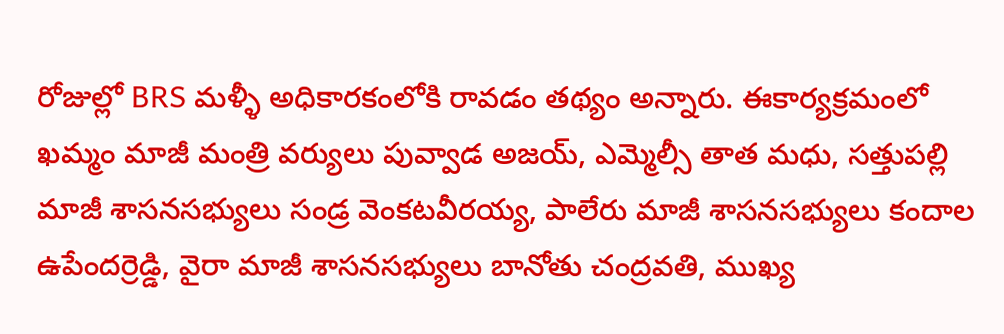రోజుల్లో BRS మళ్ళీ అధికారకంలోకి రావడం తథ్యం అన్నారు. ఈకార్యక్రమంలో ఖమ్మం మాజీ మంత్రి వర్యులు పువ్వాడ అజయ్, ఎమ్మెల్సీ తాత మధు, సత్తుపల్లి మాజీ శాసనసభ్యులు సండ్ర వెంకటవీరయ్య, పాలేరు మాజీ శాసనసభ్యులు కందాల ఉపేందర్రెడ్డి, వైరా మాజీ శాసనసభ్యులు బానోతు చంద్రవతి, ముఖ్య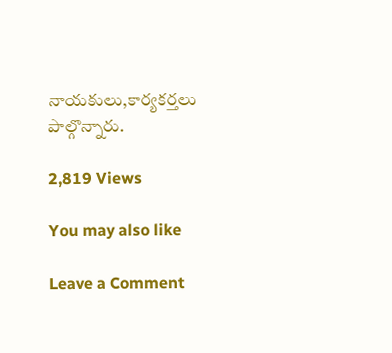నాయకులు,కార్యకర్తలు పాల్గొన్నారు.

2,819 Views

You may also like

Leave a Comment